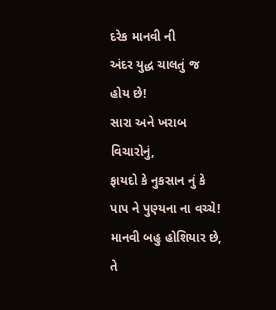દરેક માનવી ની
અંદર યુદ્ધ ચાલતું જ
હોય છે!
સારા અને ખરાબ વિચારોનું,
ફાયદો કે નુકસાન નું કે
પાપ ને પુણ્યના ના વચ્ચે!
માનવી બહુ હોશિયાર છે,
તે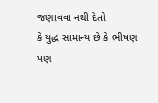જણાવવા નથી દેતો
કે યુદ્ધ સામાન્ય છે કે ભીષણ
પણ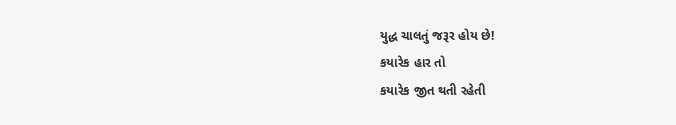યુદ્ધ ચાલતું જરૂર હોય છે!
કયારેક હાર તો
કયારેક જીત થતી રહેતી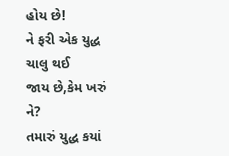હોય છે!
ને ફરી એક યુદ્ધ ચાલુ થઈ
જાય છે,કેમ ખરું ને?
તમારું યુદ્ધ કયાં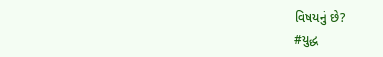વિષયનું છે?
#યુદ્ધ